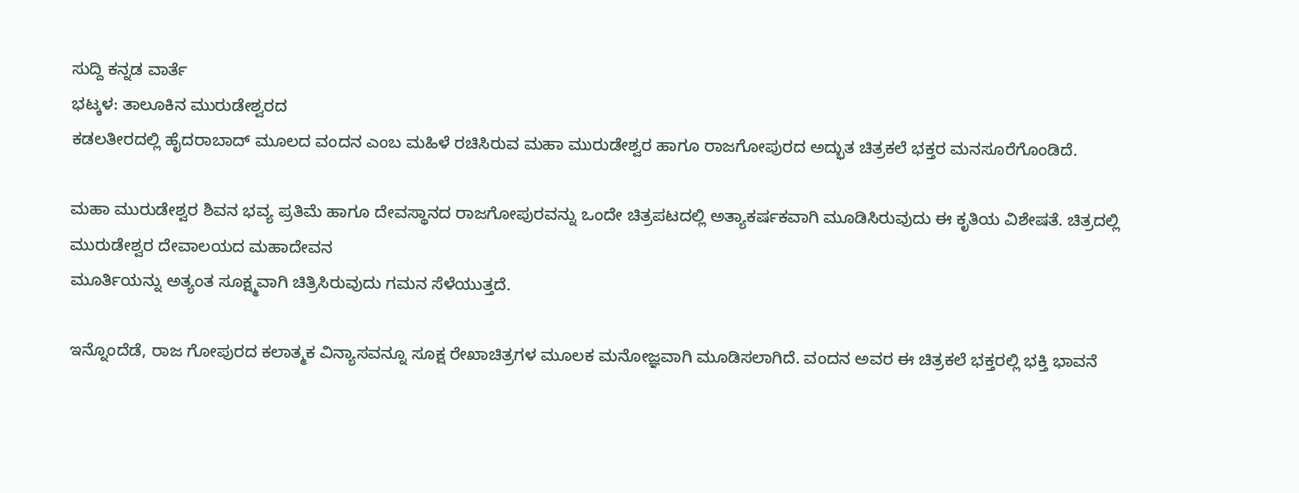ಸುದ್ದಿ ಕನ್ನಡ ವಾರ್ತೆ
ಭಟ್ಕಳ: ತಾಲೂಕಿನ ಮುರುಡೇಶ್ವರದ
ಕಡಲತೀರದಲ್ಲಿ ಹೈದರಾಬಾದ್ ಮೂಲದ ವಂದನ ಎಂಬ ಮಹಿಳೆ ರಚಿಸಿರುವ ಮಹಾ ಮುರುಡೇಶ್ವರ ಹಾಗೂ ರಾಜಗೋಪುರದ ಅದ್ಭುತ ಚಿತ್ರಕಲೆ ಭಕ್ತರ ಮನಸೂರೆಗೊಂಡಿದೆ.

ಮಹಾ ಮುರುಡೇಶ್ವರ ಶಿವನ ಭವ್ಯ ಪ್ರತಿಮೆ ಹಾಗೂ ದೇವಸ್ಥಾನದ ರಾಜಗೋಪುರವನ್ನು ಒಂದೇ ಚಿತ್ರಪಟದಲ್ಲಿ ಅತ್ಯಾಕರ್ಷಕವಾಗಿ ಮೂಡಿಸಿರುವುದು ಈ ಕೃತಿಯ ವಿಶೇಷತೆ. ಚಿತ್ರದಲ್ಲಿ ಮುರುಡೇಶ್ವರ ದೇವಾಲಯದ ಮಹಾದೇವನ
ಮೂರ್ತಿಯನ್ನು ಅತ್ಯಂತ ಸೂಕ್ಷ್ಮವಾಗಿ ಚಿತ್ರಿಸಿರುವುದು ಗಮನ ಸೆಳೆಯುತ್ತದೆ.

ಇನ್ನೊಂದೆಡೆ, ರಾಜ ಗೋಪುರದ ಕಲಾತ್ಮಕ ವಿನ್ಯಾಸವನ್ನೂ ಸೂಕ್ಷ ರೇಖಾಚಿತ್ರಗಳ ಮೂಲಕ ಮನೋಜ್ಞವಾಗಿ ಮೂಡಿಸಲಾಗಿದೆ. ವಂದನ ಅವರ ಈ ಚಿತ್ರಕಲೆ ಭಕ್ತರಲ್ಲಿ ಭಕ್ತಿ ಭಾವನೆ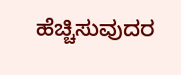ಹೆಚ್ಚಿಸುವುದರ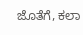ಜೊತೆಗೆ, ಕಲಾ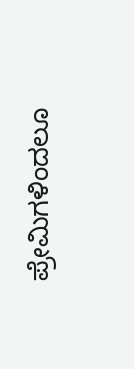ಪ್ರೇಮಿಗಳಿಂದಲೂ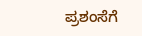ಪ್ರಶಂಸೆಗೆ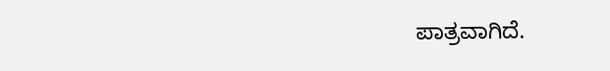ಪಾತ್ರವಾಗಿದೆ.